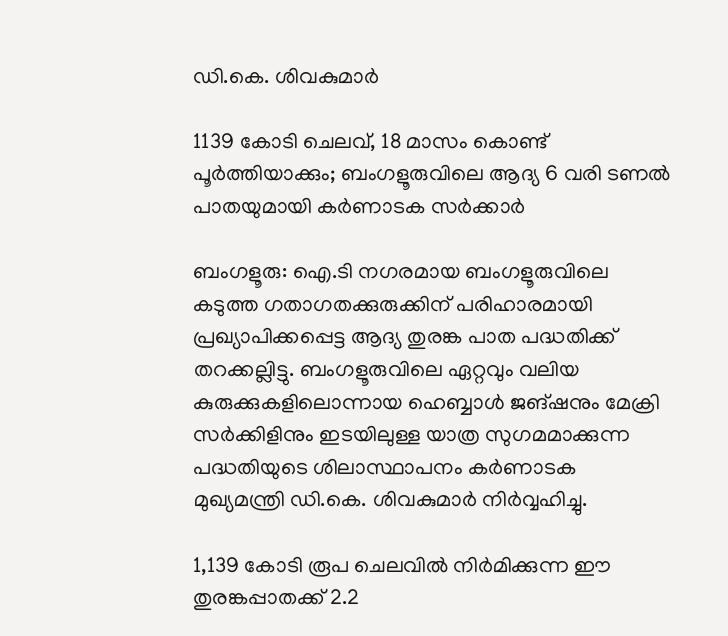ഡി.കെ. ശിവകുമാർ

1139 കോടി ചെലവ്, 18 മാസം കൊണ്ട് പൂർത്തിയാക്കും; ബംഗളൂരുവിലെ ആദ്യ 6 വരി ടണൽ പാതയുമായി കർണാടക സർക്കാർ

ബംഗളൂരു: ഐ.ടി നഗരമായ ബംഗളൂരുവിലെ കടുത്ത ഗതാഗതക്കുരുക്കിന് പരിഹാരമായി പ്രഖ്യാപിക്കപ്പെട്ട ആദ്യ തുരങ്ക പാത പദ്ധതിക്ക് തറക്കല്ലിട്ടു. ബംഗളൂരുവിലെ ഏറ്റവും വലിയ കുരുക്കുകളിലൊന്നായ ഹെബ്ബാൾ ജങ്ഷനും മേക്രി സർക്കിളിനും ഇടയിലുള്ള യാത്ര സുഗമമാക്കുന്ന പദ്ധതിയുടെ ശിലാസ്ഥാപനം കർണാടക മുഖ്യമന്ത്രി ഡി.കെ. ശിവകുമാർ നിർവ്വഹിച്ചു.

1,139 കോടി രൂപ ചെലവിൽ നിർമിക്കുന്ന ഈ തുരങ്കപ്പാതക്ക് 2.2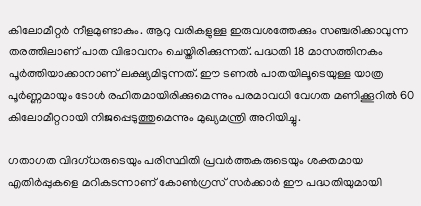കിലോമീറ്റർ നീളമുണ്ടാകും. ആറു വരികളുള്ള ഇരുവശത്തേക്കും സഞ്ചരിക്കാവുന്ന തരത്തിലാണ് പാത വിഭാവനം ചെയ്തിരിക്കുന്നത്. പദ്ധതി 18 മാസത്തിനകം പൂർത്തിയാക്കാനാണ് ലക്ഷ്യമിടുന്നത്. ഈ ടണൽ പാതയിലൂടെയുള്ള യാത്ര പൂർണ്ണമായും ടോൾ രഹിതമായിരിക്കുമെന്നും പരമാവധി വേഗത മണിക്കൂറിൽ 60 കിലോമീറ്ററായി നിജപ്പെടുത്തുമെന്നും മുഖ്യമന്ത്രി അറിയിച്ചു.

ഗതാഗത വിദഗ്ധരുടെയും പരിസ്ഥിതി പ്രവർത്തകരുടെയും ശക്തമായ എതിർപ്പുകളെ മറികടന്നാണ് കോൺഗ്രസ് സർക്കാർ ഈ പദ്ധതിയുമായി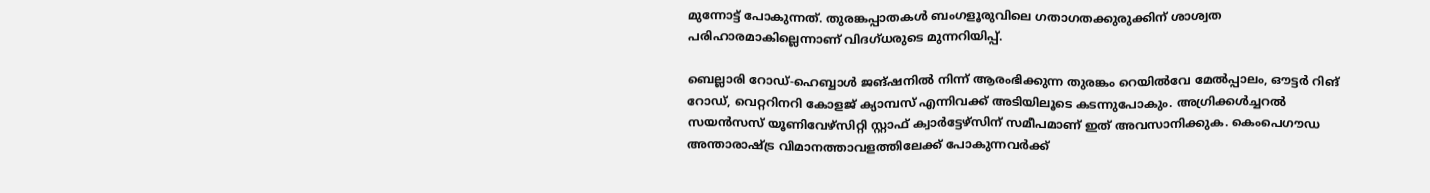മുന്നോട്ട് പോകുന്നത്. തുരങ്കപ്പാതകൾ ബംഗളൂരുവിലെ ഗതാഗതക്കുരുക്കിന് ശാശ്വത പരിഹാരമാകില്ലെന്നാണ് വിദഗ്ധരുടെ മുന്നറിയിപ്പ്.

ബെല്ലാരി റോഡ്-ഹെബ്ബാൾ ജങ്ഷനിൽ നിന്ന് ആരംഭിക്കുന്ന തുരങ്കം റെയിൽവേ മേൽപ്പാലം, ഔട്ടർ റിങ് റോഡ്, വെറ്ററിനറി കോളജ് ക്യാമ്പസ് എന്നിവക്ക് അടിയിലൂടെ കടന്നുപോകും. അഗ്രിക്കൾച്ചറൽ സയൻസസ് യൂണിവേഴ്സിറ്റി സ്റ്റാഫ് ക്വാർട്ടേഴ്സിന് സമീപമാണ് ഇത് അവസാനിക്കുക. കെംപെഗൗഡ അന്താരാഷ്ട്ര വിമാനത്താവളത്തിലേക്ക് പോകുന്നവർക്ക്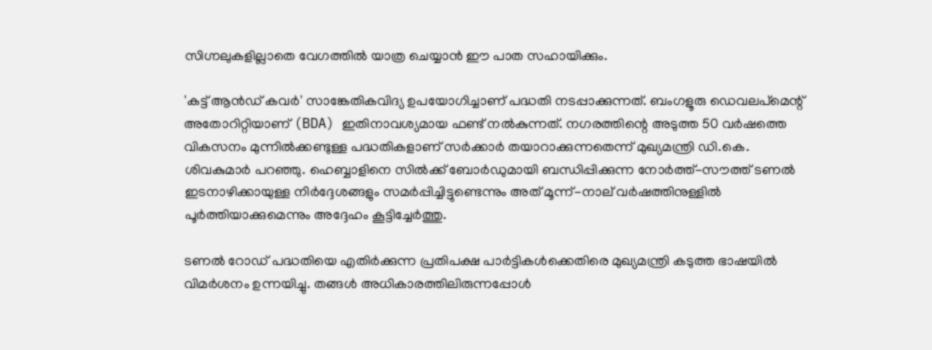സിഗ്നലുകളില്ലാതെ വേഗത്തിൽ യാത്ര ചെയ്യാൻ ഈ പാത സഹായിക്കും.

'കട്ട് ആൻഡ് കവർ' സാങ്കേതികവിദ്യ ഉപയോഗിച്ചാണ് പദ്ധതി നടപ്പാക്കുന്നത്. ബംഗളൂരു ഡെവലപ്‌മെന്റ് അതോറിറ്റിയാണ് (BDA) ഇതിനാവശ്യമായ ഫണ്ട് നൽകുന്നത്. നഗരത്തിന്റെ അടുത്ത 50 വർഷത്തെ വികസനം മുന്നിൽക്കണ്ടുള്ള പദ്ധതികളാണ് സർക്കാർ തയാറാക്കുന്നതെന്ന് മുഖ്യമന്ത്രി ഡി.കെ. ശിവകുമാർ പറഞ്ഞു. ഹെബ്ബാളിനെ സിൽക്ക് ബോർഡുമായി ബന്ധിപ്പിക്കുന്ന നോർത്ത്-സൗത്ത് ടണൽ ഇടനാഴിക്കായുള്ള നിർദ്ദേശങ്ങളും സമർപ്പിച്ചിട്ടുണ്ടെന്നും അത് മൂന്ന്-നാല് വർഷത്തിനുള്ളിൽ പൂർത്തിയാക്കുമെന്നും അദ്ദേഹം കൂട്ടിച്ചേർത്തു.

ടണൽ റോഡ് പദ്ധതിയെ എതിർക്കുന്ന പ്രതിപക്ഷ പാർട്ടികൾക്കെതിരെ മുഖ്യമന്ത്രി കടുത്ത ഭാഷയിൽ വിമർശനം ഉന്നയിച്ചു. തങ്ങൾ അധികാരത്തിലിരുന്നപ്പോൾ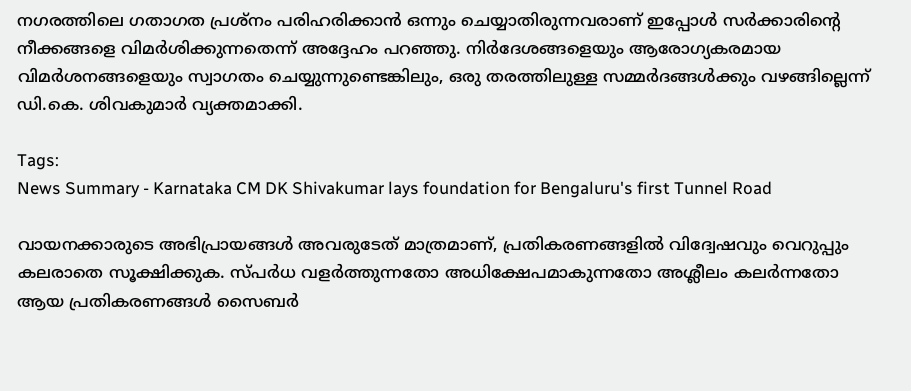നഗരത്തിലെ ഗതാഗത പ്രശ്നം പരിഹരിക്കാൻ ഒന്നും ചെയ്യാതിരുന്നവരാണ് ഇപ്പോൾ സർക്കാരിന്റെ നീക്കങ്ങളെ വിമർശിക്കുന്നതെന്ന് അദ്ദേഹം പറഞ്ഞു. നിർദേശങ്ങളെയും ആരോഗ്യകരമായ വിമർശനങ്ങളെയും സ്വാഗതം ചെയ്യുന്നുണ്ടെങ്കിലും, ഒരു തരത്തിലുള്ള സമ്മർദങ്ങൾക്കും വഴങ്ങില്ലെന്ന് ഡി.കെ. ശിവകുമാർ വ്യക്തമാക്കി.

Tags:
News Summary - Karnataka CM DK Shivakumar lays foundation for Bengaluru's first Tunnel Road

വായനക്കാരുടെ അഭിപ്രായങ്ങള്‍ അവരുടേത് മാത്രമാണ്, പ്രതികരണങ്ങളിൽ വിദ്വേഷവും വെറുപ്പും കലരാതെ സൂക്ഷിക്കുക. സ്പർധ വളർത്തുന്നതോ അധിക്ഷേപമാകുന്നതോ അശ്ലീലം കലർന്നതോ ആയ പ്രതികരണങ്ങൾ സൈബർ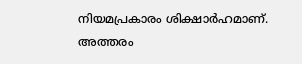നിയമപ്രകാരം ശിക്ഷാർഹമാണ്. അത്തരം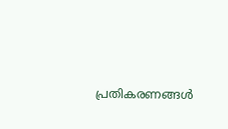പ്രതികരണങ്ങൾ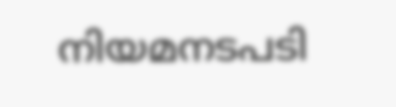നിയമനടപടി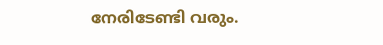നേരിടേണ്ടി വരും.